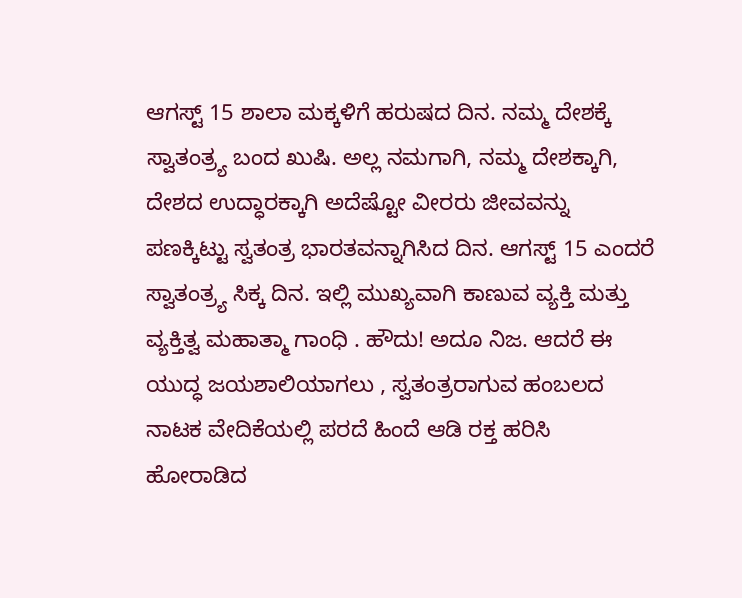ಆಗಸ್ಟ್ 15 ಶಾಲಾ ಮಕ್ಕಳಿಗೆ ಹರುಷದ ದಿನ. ನಮ್ಮ ದೇಶಕ್ಕೆ ಸ್ವಾತಂತ್ರ್ಯ ಬಂದ ಖುಷಿ. ಅಲ್ಲ ನಮಗಾಗಿ, ನಮ್ಮ ದೇಶಕ್ಕಾಗಿ, ದೇಶದ ಉದ್ಧಾರಕ್ಕಾಗಿ ಅದೆಷ್ಟೋ ವೀರರು ಜೀವವನ್ನು ಪಣಕ್ಕಿಟ್ಟು ಸ್ವತಂತ್ರ ಭಾರತವನ್ನಾಗಿಸಿದ ದಿನ. ಆಗಸ್ಟ್ 15 ಎಂದರೆ ಸ್ವಾತಂತ್ರ್ಯ ಸಿಕ್ಕ ದಿನ. ಇಲ್ಲಿ ಮುಖ್ಯವಾಗಿ ಕಾಣುವ ವ್ಯಕ್ತಿ ಮತ್ತು ವ್ಯಕ್ತಿತ್ವ ಮಹಾತ್ಮಾ ಗಾಂಧಿ . ಹೌದು! ಅದೂ ನಿಜ. ಆದರೆ ಈ ಯುದ್ಧ ಜಯಶಾಲಿಯಾಗಲು , ಸ್ವತಂತ್ರರಾಗುವ ಹಂಬಲದ ನಾಟಕ ವೇದಿಕೆಯಲ್ಲಿ ಪರದೆ ಹಿಂದೆ ಆಡಿ ರಕ್ತ ಹರಿಸಿ ಹೋರಾಡಿದ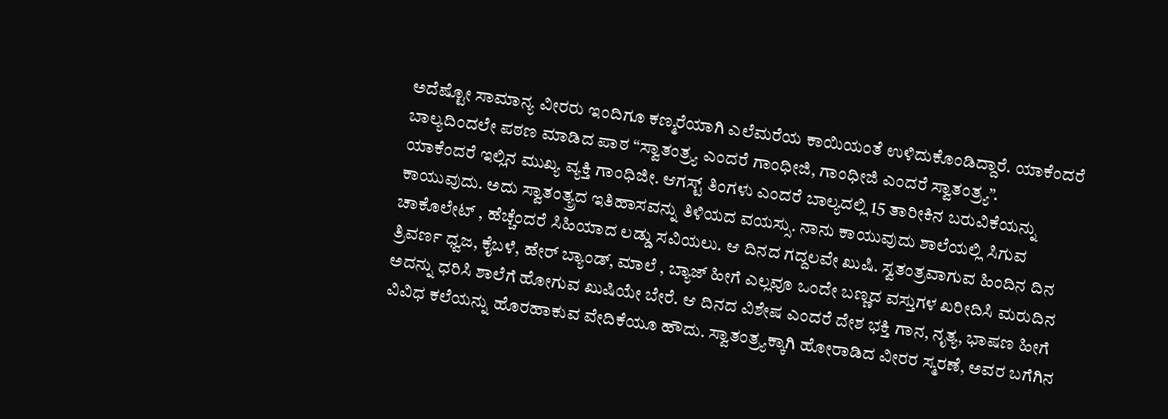ಅದೆಷ್ಟೋ ಸಾಮಾನ್ಯ ವೀರರು ಇಂದಿಗೂ ಕಣ್ಮರೆಯಾಗಿ ಎಲೆಮರೆಯ ಕಾಯಿಯಂತೆ ಉಳಿದುಕೊಂಡಿದ್ದಾರೆ. ಯಾಕೆಂದರೆ ಬಾಲ್ಯದಿಂದಲೇ ಪಠಣ ಮಾಡಿದ ಪಾಠ “ಸ್ವಾತಂತ್ರ್ಯ ಎಂದರೆ ಗಾಂಧೀಜಿ, ಗಾಂಧೀಜಿ ಎಂದರೆ ಸ್ವಾತಂತ್ರ್ಯ”.
ಯಾಕೆಂದರೆ ಇಲ್ಲಿನ ಮುಖ್ಯ ವ್ಯಕ್ತಿ ಗಾಂಧಿಜೀ. ಆಗಸ್ಟ್ ತಿಂಗಳು ಎಂದರೆ ಬಾಲ್ಯದಲ್ಲಿ 15 ತಾರೀಕಿನ ಬರುವಿಕೆಯನ್ನು ಕಾಯುವುದು. ಅದು ಸ್ವಾತಂತ್ಯ್ರದ ಇತಿಹಾಸವನ್ನು ತಿಳಿಯದ ವಯಸ್ಸು. ನಾನು ಕಾಯುವುದು ಶಾಲೆಯಲ್ಲಿ ಸಿಗುವ ಚಾಕೊಲೇಟ್ , ಹೆಚ್ಚೆಂದರೆ ಸಿಹಿಯಾದ ಲಡ್ಡು ಸವಿಯಲು. ಆ ದಿನದ ಗದ್ದಲವೇ ಖುಷಿ. ಸ್ವತಂತ್ರವಾಗುವ ಹಿಂದಿನ ದಿನ ತ್ರಿವರ್ಣ ಧ್ವಜ, ಕೈಬಳೆ, ಹೇರ್ ಬ್ಯಾಂಡ್, ಮಾಲೆ , ಬ್ಯಾಜ್ ಹೀಗೆ ಎಲ್ಲವೂ ಒಂದೇ ಬಣ್ಣದ ವಸ್ತುಗಳ ಖರೀದಿಸಿ ಮರುದಿನ ಅದನ್ನು ಧರಿಸಿ ಶಾಲೆಗೆ ಹೋಗುವ ಖುಷಿಯೇ ಬೇರೆ. ಆ ದಿನದ ವಿಶೇಷ ಎಂದರೆ ದೇಶ ಭಕ್ತಿ ಗಾನ, ನೃತ್ಯ, ಭಾಷಣ ಹೀಗೆ ವಿವಿಧ ಕಲೆಯನ್ನು ಹೊರಹಾಕುವ ವೇದಿಕೆಯೂ ಹೌದು. ಸ್ವಾತಂತ್ರ್ಯಕ್ಕಾಗಿ ಹೋರಾಡಿದ ವೀರರ ಸ್ಮರಣೆ, ಅವರ ಬಗೆಗಿನ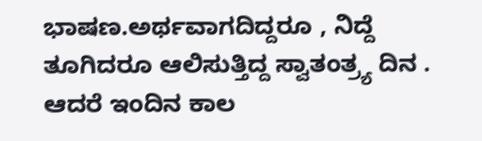ಭಾಷಣ.ಅರ್ಥವಾಗದಿದ್ದರೂ , ನಿದ್ದೆ ತೂಗಿದರೂ ಆಲಿಸುತ್ತಿದ್ದ ಸ್ವಾತಂತ್ರ್ಯ ದಿನ . ಆದರೆ ಇಂದಿನ ಕಾಲ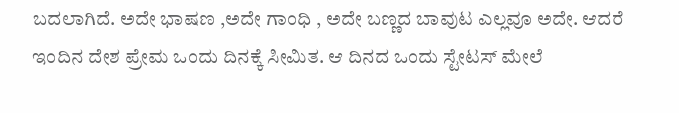ಬದಲಾಗಿದೆ. ಅದೇ ಭಾಷಣ ,ಅದೇ ಗಾಂಧಿ , ಅದೇ ಬಣ್ಣದ ಬಾವುಟ ಎಲ್ಲವೂ ಅದೇ. ಆದರೆ ಇಂದಿನ ದೇಶ ಪ್ರೇಮ ಒಂದು ದಿನಕ್ಕೆ ಸೀಮಿತ. ಆ ದಿನದ ಒಂದು ಸ್ಟೇಟಸ್ ಮೇಲೆ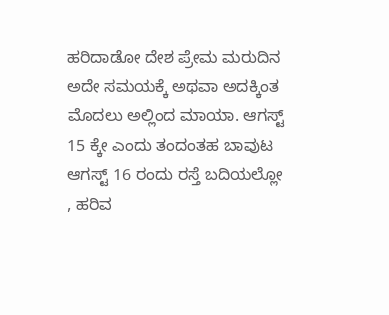ಹರಿದಾಡೋ ದೇಶ ಪ್ರೇಮ ಮರುದಿನ ಅದೇ ಸಮಯಕ್ಕೆ ಅಥವಾ ಅದಕ್ಕಿಂತ ಮೊದಲು ಅಲ್ಲಿಂದ ಮಾಯಾ. ಆಗಸ್ಟ್ 15 ಕ್ಕೇ ಎಂದು ತಂದಂತಹ ಬಾವುಟ ಆಗಸ್ಟ್ 16 ರಂದು ರಸ್ತೆ ಬದಿಯಲ್ಲೋ , ಹರಿವ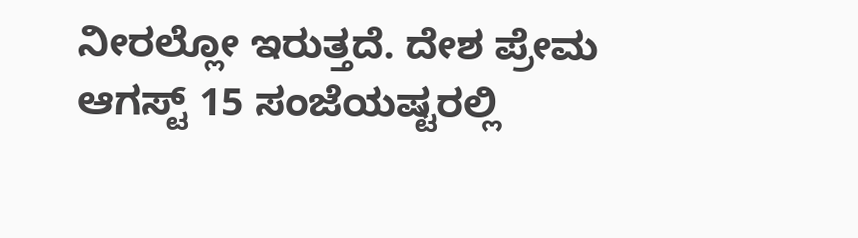ನೀರಲ್ಲೋ ಇರುತ್ತದೆ. ದೇಶ ಪ್ರೇಮ ಆಗಸ್ಟ್ 15 ಸಂಜೆಯಷ್ಟರಲ್ಲಿ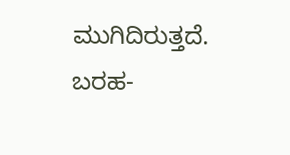ಮುಗಿದಿರುತ್ತದೆ.
ಬರಹ-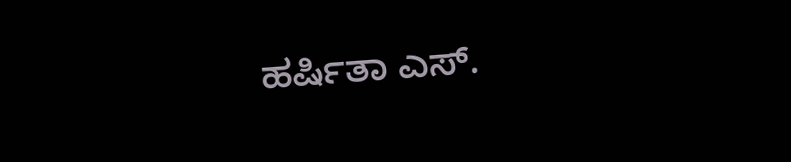ಹರ್ಷಿತಾ ಎಸ್.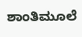ಶಾಂತಿಮೂಲೆ